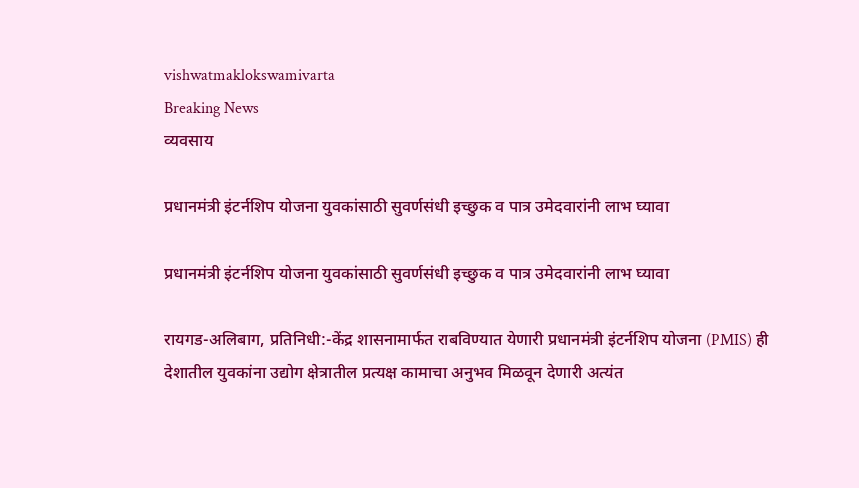vishwatmaklokswamivarta
Breaking News
व्यवसाय

प्रधानमंत्री इंटर्नशिप योजना युवकांसाठी सुवर्णसंधी इच्छुक व पात्र उमेदवारांनी लाभ घ्यावा

प्रधानमंत्री इंटर्नशिप योजना युवकांसाठी सुवर्णसंधी इच्छुक व पात्र उमेदवारांनी लाभ घ्यावा

रायगड-अलिबाग, प्रतिनिधी:-केंद्र शासनामार्फत राबविण्यात येणारी प्रधानमंत्री इंटर्नशिप योजना (PMIS) ही देशातील युवकांना उद्योग क्षेत्रातील प्रत्यक्ष कामाचा अनुभव मिळवून देणारी अत्यंत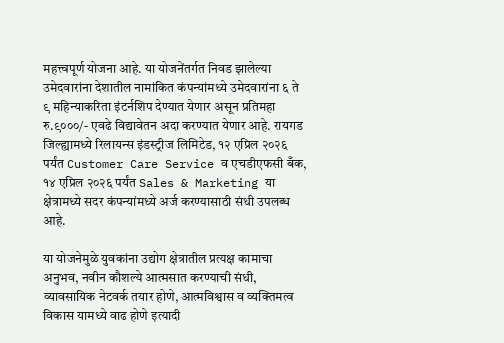महत्त्वपूर्ण योजना आहे. या योजनेंतर्गत निवड झालेल्या उमेदवारांना देशातील नामांकित कंपन्यांमध्ये उमेदवारांना ६ ते ९ महिन्याकरिता इंटर्नशिप देण्यात येणार असून प्रतिमहा रु.९०००/- एवढे विद्यावेतन अदा करण्यात येणार आहे. रायगड जिल्ह्यामध्ये रिलायन्स इंडस्ट्रीज लिमिटेड, १२ एप्रिल २०२६ पर्यंत Customer Care Service व एचडीएफसी बँक, १४ एप्रिल २०२६ पर्यंत Sales & Marketing या क्षेत्रामध्ये सदर कंपन्यांमध्ये अर्ज करण्यासाठी संधी उपलब्ध आहे.

या योजनेमुळे युवकांना उद्योग क्षेत्रातील प्रत्यक्ष कामाचा अनुभव, नवीन कौशल्ये आत्मसात करण्याची संधी, व्यावसायिक नेटवर्क तयार होणे, आत्मविश्वास व व्यक्तिमत्व विकास यामध्ये वाढ होणे इत्यादी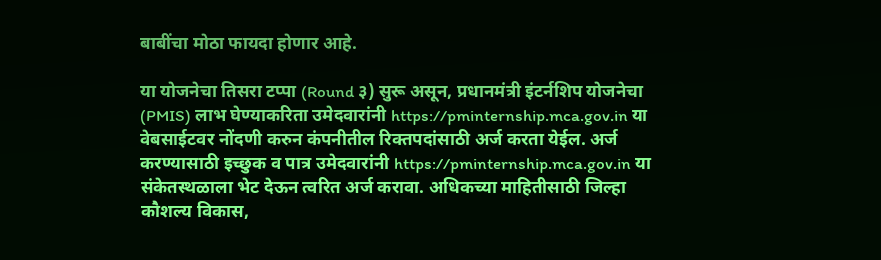बाबींचा मोठा फायदा होणार आहे.

या योजनेचा तिसरा टप्पा (Round ३) सुरू असून, प्रधानमंत्री इंटर्नशिप योजनेचा (PMIS) लाभ घेण्याकरिता उमेदवारांनी https://pminternship.mca.gov.in या वेबसाईटवर नोंदणी करुन कंपनीतील रिक्तपदांसाठी अर्ज करता येईल. अर्ज करण्यासाठी इच्छुक व पात्र उमेदवारांनी https://pminternship.mca.gov.in या संकेतस्थळाला भेट देऊन त्वरित अर्ज करावा. अधिकच्या माहितीसाठी जिल्हा कौशल्य विकास,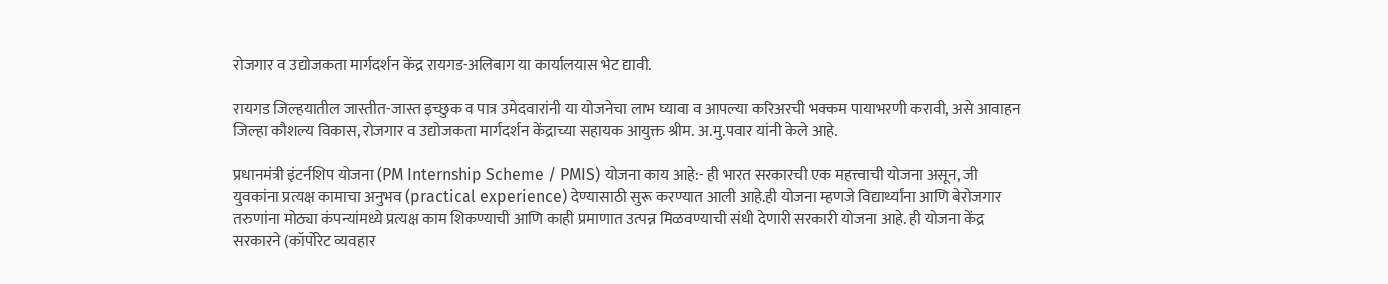रोजगार व उद्योजकता मार्गदर्शन केंद्र रायगड-अलिबाग या कार्यालयास भेट द्यावी.

रायगड जिल्हयातील जास्तीत-जास्त इच्छुक व पात्र उमेदवारांनी या योजनेचा लाभ घ्यावा व आपल्या करिअरची भक्कम पायाभरणी करावी, असे आवाहन जिल्हा कौशल्य विकास, रोजगार व उद्योजकता मार्गदर्शन केंद्राच्या सहायक आयुक्त श्रीम. अ.मु.पवार यांनी केले आहे.

प्रधानमंत्री इंटर्नशिप योजना (PM Internship Scheme / PMIS) योजना काय आहे:- ही भारत सरकारची एक महत्त्वाची योजना असून, जी युवकांना प्रत्यक्ष कामाचा अनुभव (practical experience) देण्यासाठी सुरू करण्यात आली आहे.ही योजना म्हणजे विद्यार्थ्यांना आणि बेरोजगार तरुणांना मोठ्या कंपन्यांमध्ये प्रत्यक्ष काम शिकण्याची आणि काही प्रमाणात उत्पन्न मिळवण्याची संधी देणारी सरकारी योजना आहे. ही योजना केंद्र सरकारने (कॉर्पोरेट व्यवहार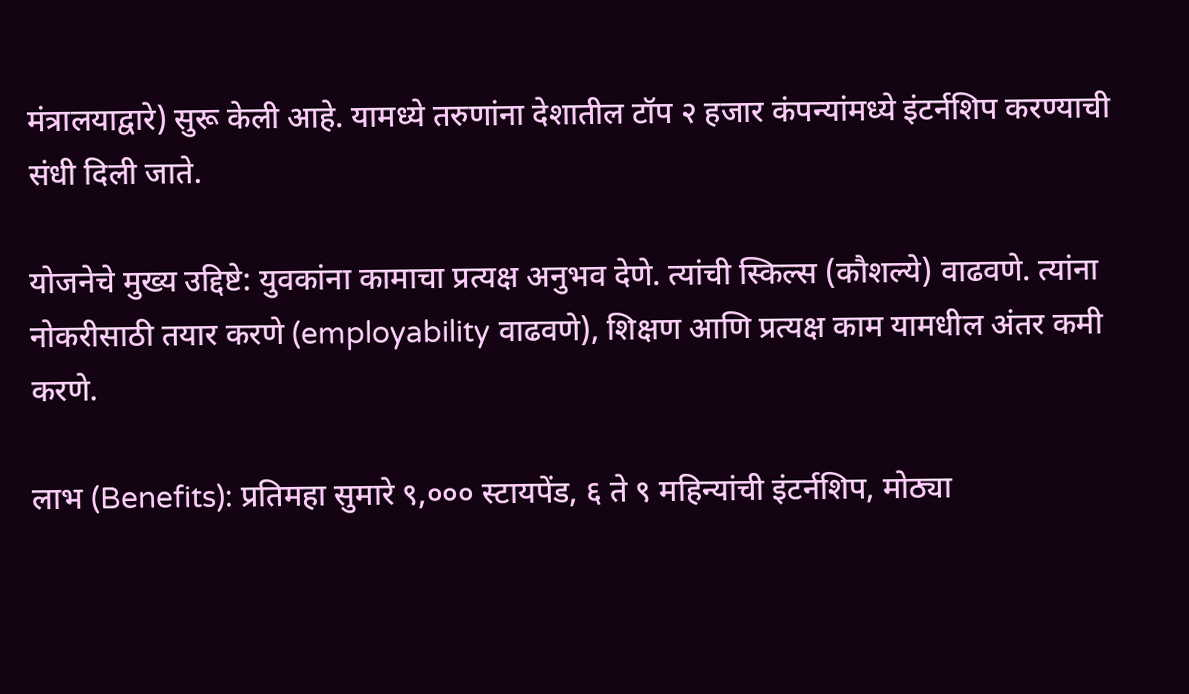मंत्रालयाद्वारे) सुरू केली आहे. यामध्ये तरुणांना देशातील टॉप २ हजार कंपन्यांमध्ये इंटर्नशिप करण्याची संधी दिली जाते.

योजनेचे मुख्य उद्दिष्टे: युवकांना कामाचा प्रत्यक्ष अनुभव देणे. त्यांची स्किल्स (कौशल्ये) वाढवणे. त्यांना नोकरीसाठी तयार करणे (employability वाढवणे), शिक्षण आणि प्रत्यक्ष काम यामधील अंतर कमी करणे.

लाभ (Benefits): प्रतिमहा सुमारे ९,००० स्टायपेंड, ६ ते ९ महिन्यांची इंटर्नशिप, मोठ्या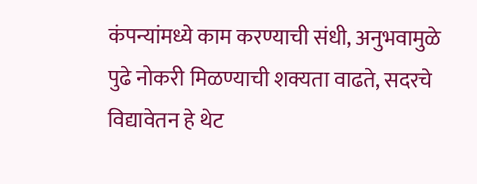कंपन्यांमध्ये काम करण्याची संधी, अनुभवामुळे पुढे नोकरी मिळण्याची शक्यता वाढते, सदरचे विद्यावेतन हे थेट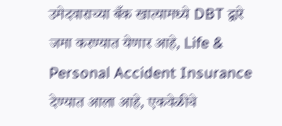उमेदवाराच्या बँक खात्यामध्ये DBT द्वारे जमा करण्यात येणार आहे, Life & Personal Accident Insurance देण्यात आला आहे, एकवेळीचे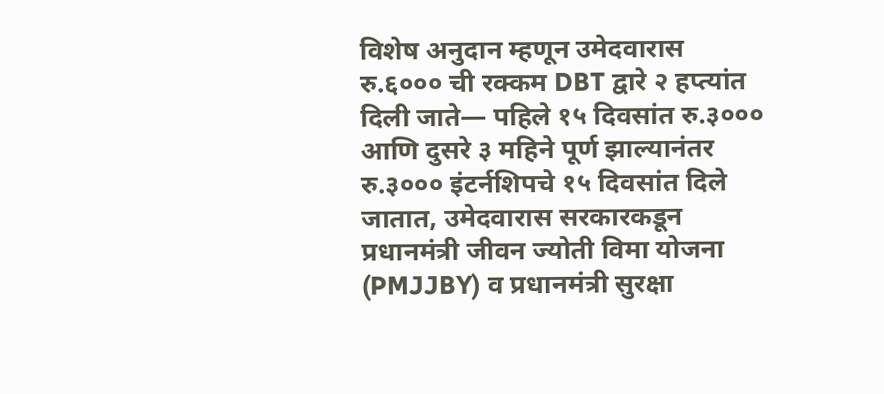विशेष अनुदान म्हणून उमेदवारास रु.६००० ची रक्कम DBT द्वारे २ हप्त्यांत दिली जाते— पहिले १५ दिवसांत रु.३००० आणि दुसरे ३ महिने पूर्ण झाल्यानंतर रु.३००० इंटर्नशिपचे १५ दिवसांत दिले जातात, उमेदवारास सरकारकडून प्रधानमंत्री जीवन ज्योती विमा योजना (PMJJBY) व प्रधानमंत्री सुरक्षा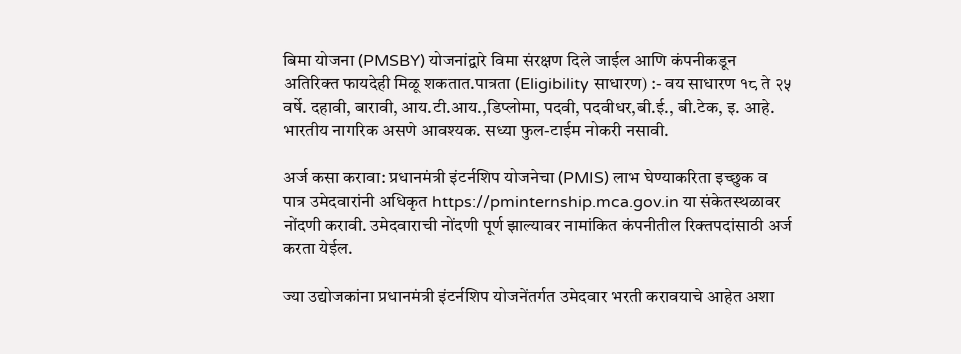बिमा योजना (PMSBY) योजनांद्वारे विमा संरक्षण दिले जाईल आणि कंपनीकडून अतिरिक्त फायदेही मिळू शकतात.पात्रता (Eligibility साधारण) :- वय साधारण १८ ते २५ वर्षे. दहावी, बारावी, आय.टी.आय.,डिप्लोमा, पदवी, पदवीधर,बी.ई., बी.टेक, इ. आहे. भारतीय नागरिक असणे आवश्यक. सध्या फुल-टाईम नोकरी नसावी.

अर्ज कसा करावा: प्रधानमंत्री इंटर्नशिप योजनेचा (PMIS) लाभ घेण्याकरिता इच्छुक व पात्र उमेदवारांनी अधिकृत https://pminternship.mca.gov.in या संकेतस्थळावर नोंदणी करावी. उमेदवाराची नोंदणी पूर्ण झाल्यावर नामांकित कंपनीतील रिक्तपदांसाठी अर्ज करता येईल.

ज्या उद्योजकांना प्रधानमंत्री इंटर्नशिप योजनेंतर्गत उमेदवार भरती करावयाचे आहेत अशा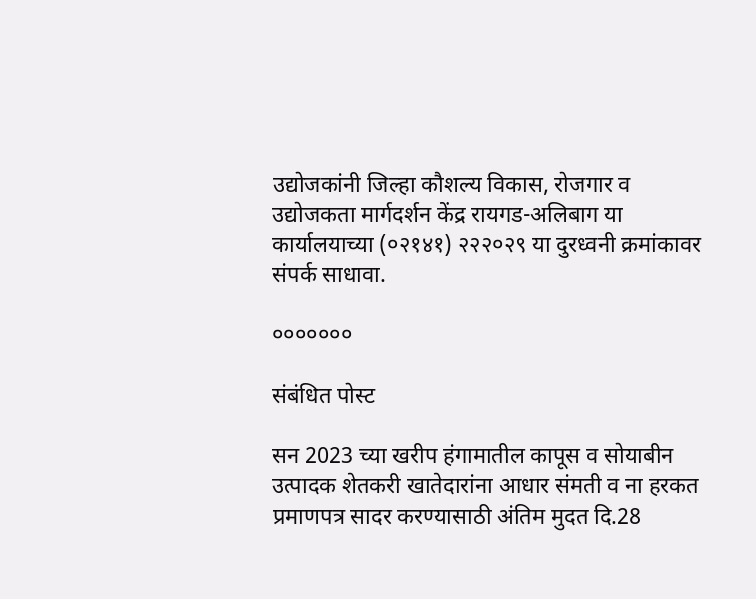उद्योजकांनी जिल्हा कौशल्य विकास, रोजगार व उद्योजकता मार्गदर्शन केंद्र रायगड-अलिबाग या कार्यालयाच्या (०२१४१) २२२०२९ या दुरध्वनी क्रमांकावर संपर्क साधावा.

०००००००

संबंधित पोस्ट

सन 2023 च्या खरीप हंगामातील कापूस व सोयाबीन उत्पादक शेतकरी खातेदारांना आधार संमती व ना हरकत प्रमाणपत्र सादर करण्यासाठी अंतिम मुदत दि.28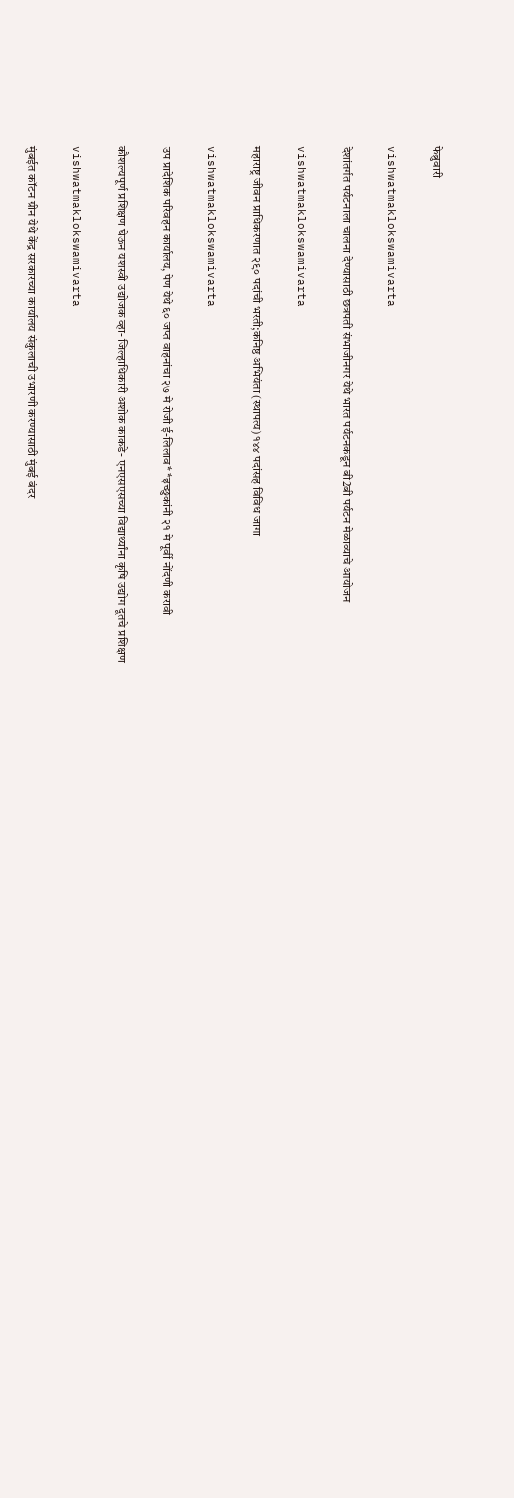फेब्रुवारी

vishwatmaklokswamivarta

देशांतर्गत पर्यटनाला चालना देण्यासाठी छत्रपती संभाजीनगर येथे भारत पर्यटनकडून बी2बी पर्यटन मेळाव्याचे आयोजन

vishwatmaklokswamivarta

महाराष्ट्र जीवन प्राधिकरणात २९० पदांची भरती;कनिष्ठ अभियंता (स्थापत्य) १४४ पदांसह विविध जागा

vishwatmaklokswamivarta

उप प्रादेशिक परिवहन कार्यालय, पेण येथे ६० जप्त वाहनांचा २७ मे रोजी ई-लिलाव* *इच्छुकांनी २१ मे पूर्वी नोंदणी करावी

कौशल्यपूर्ण प्रशिक्षण घेऊन यशस्वी उद्योजक व्हा- जिल्हाधिकारी अशोक काकडे- एनएसएसच्या विद्यार्थ्यांना कृषि उद्योग दूतचे प्रशिक्षण

vishwatmaklokswamivarta

मुंबईत कॉटन ग्रीन येथे केंद्र सरकारच्या कार्यालय संकुलाची उभारणी करण्यासाठी मुंबई बंदर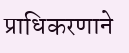प्राधिकरणाने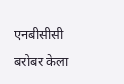एनबीसीसी बरोबर केला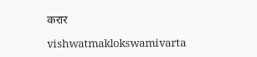करार

vishwatmaklokswamivarta